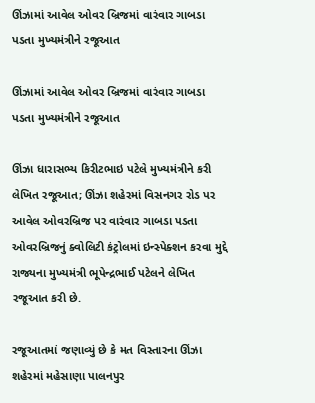ઊંઝામાં આવેલ ઓવર બ્રિજમાં વારંવાર ગાબડા પડતા મુખ્યમંત્રીને રજૂઆત

ઊંઝામાં આવેલ ઓવર બ્રિજમાં વારંવાર ગાબડા પડતા મુખ્યમંત્રીને રજૂઆત

ઊંઝા ધારાસભ્ય કિરીટભાઇ પટેલે મુખ્યમંત્રીને કરી લેખિત રજૂઆત; ઊંઝા શહેરમાં વિસનગર રોડ પર આવેલ ઓવરબ્રિજ પર વારંવાર ગાબડા પડતા ઓવરબ્રિજનું ક્વોલિટી કંટ્રોલમાં ઇન્સ્પેક્શન કરવા મુદ્દે રાજ્યના મુખ્યમંત્રી ભૂપેન્દ્રભાઈ પટેલને લેખિત રજૂઆત કરી છે.

રજૂઆતમાં જણાવ્યું છે કે મત વિસ્તારના ઊંઝા શહેરમાં મહેસાણા પાલનપુર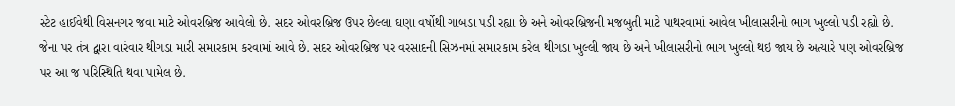સ્ટેટ હાઈવેથી વિસનગર જવા માટે ઓવરબ્રિજ આવેલો છે. સદર ઓવરબ્રિજ ઉપર છેલ્લા ઘણા વર્ષોથી ગાબડા પડી રહ્યા છે અને ઓવરબ્રિજની મજબુતી માટે પાથરવામાં આવેલ ખીલાસરીનો ભાગ ખુલ્લો પડી રહ્યો છે. જેના પર તંત્ર દ્વારા વારંવાર થીગડા મારી સમારકામ કરવામાં આવે છે. સદર ઓવરબ્રિજ પર વરસાદની સિઝનમાં સમારકામ કરેલ થીગડા ખુલ્લી જાય છે અને ખીલાસરીનો ભાગ ખુલ્લો થઇ જાય છે અત્યારે પણ ઓવરબ્રિજ પર આ જ પરિસ્થિતિ થવા પામેલ છે.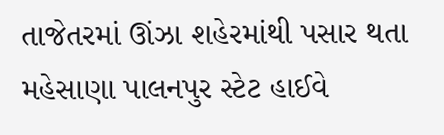તાજેતરમાં ઊંઝા શહેરમાંથી પસાર થતા મહેસાણા પાલનપુર સ્ટેટ હાઈવે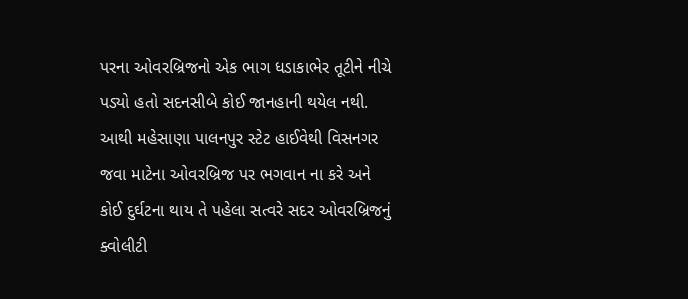પરના ઓવરબ્રિજનો એક ભાગ ધડાકાભેર તૂટીને નીચે પડ્યો હતો સદનસીબે કોઈ જાનહાની થયેલ નથી. આથી મહેસાણા પાલનપુર સ્ટેટ હાઈવેથી વિસનગર જવા માટેના ઓવરબ્રિજ પર ભગવાન ના કરે અને કોઈ દુર્ઘટના થાય તે પહેલા સત્વરે સદર ઓવરબ્રિજનું ક્વોલીટી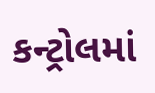કન્ટ્રોલમાં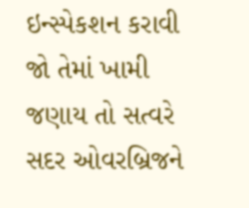ઇન્સ્પેકશન કરાવી જો તેમાં ખામી જણાય તો સત્વરે સદર ઓવરબ્રિજને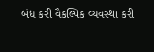બંધ કરી વૈકલ્પિક વ્યવસ્થા કરી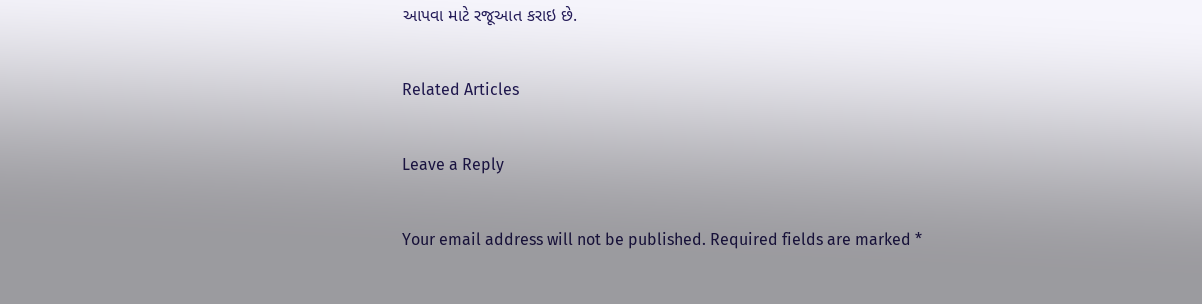આપવા માટે રજૂઆત કરાઇ છે.

Related Articles

Leave a Reply

Your email address will not be published. Required fields are marked *